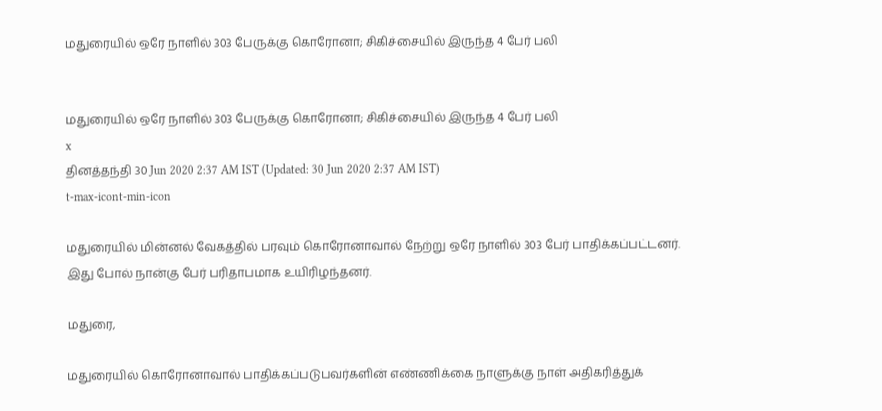மதுரையில் ஒரே நாளில் 303 பேருக்கு கொரோனா; சிகிச்சையில் இருந்த 4 பேர் பலி


மதுரையில் ஒரே நாளில் 303 பேருக்கு கொரோனா; சிகிச்சையில் இருந்த 4 பேர் பலி
x
தினத்தந்தி 30 Jun 2020 2:37 AM IST (Updated: 30 Jun 2020 2:37 AM IST)
t-max-icont-min-icon

மதுரையில் மின்னல் வேகத்தில் பரவும் கொரோனாவால் நேற்று ஒரே நாளில் 303 பேர் பாதிக்கப்பட்டனர். இது போல் நான்கு பேர் பரிதாபமாக உயிரிழந்தனர்.

மதுரை,

மதுரையில் கொரோனாவால் பாதிக்கப்படுபவர்களின் எண்ணிக்கை நாளுக்கு நாள் அதிகரித்துக்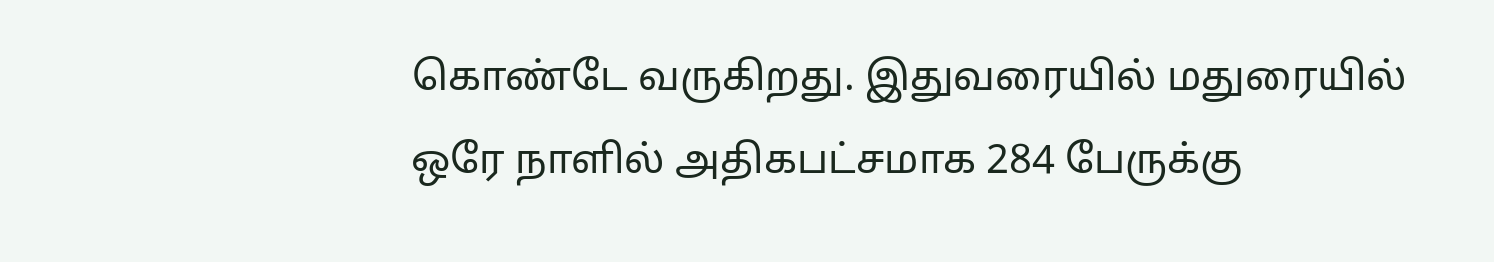கொண்டே வருகிறது. இதுவரையில் மதுரையில் ஒரே நாளில் அதிகபட்சமாக 284 பேருக்கு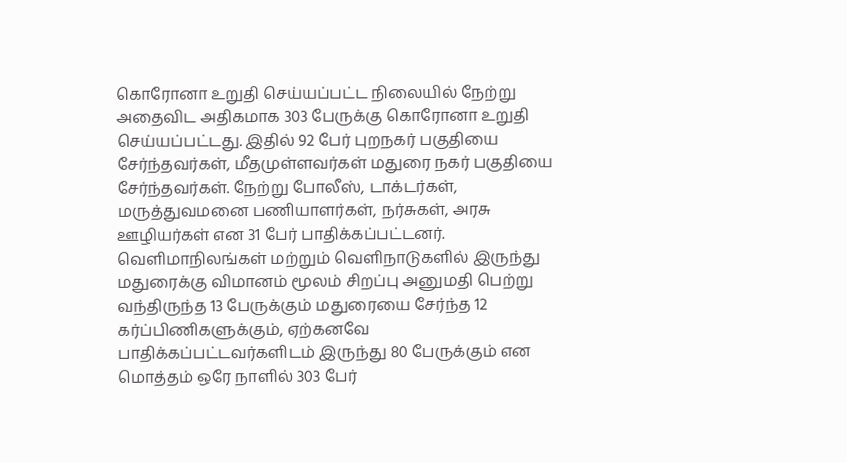கொரோனா உறுதி செய்யப்பட்ட நிலையில் நேற்று அதைவிட அதிகமாக 303 பேருக்கு கொரோனா உறுதி செய்யப்பட்டது. இதில் 92 பேர் புறநகர் பகுதியை சேர்ந்தவர்கள், மீதமுள்ளவர்கள் மதுரை நகர் பகுதியை சேர்ந்தவர்கள். நேற்று போலீஸ், டாக்டர்கள், மருத்துவமனை பணியாளர்கள், நர்சுகள், அரசு ஊழியர்கள் என 31 பேர் பாதிக்கப்பட்டனர். வெளிமாநிலங்கள் மற்றும் வெளிநாடுகளில் இருந்து மதுரைக்கு விமானம் மூலம் சிறப்பு அனுமதி பெற்று வந்திருந்த 13 பேருக்கும் மதுரையை சேர்ந்த 12 கர்ப்பிணிகளுக்கும், ஏற்கனவே பாதிக்கப்பட்டவர்களிடம் இருந்து 80 பேருக்கும் என மொத்தம் ஒரே நாளில் 303 பேர்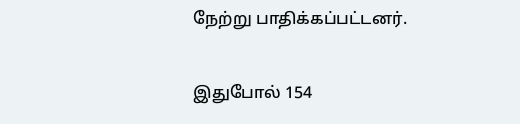நேற்று பாதிக்கப்பட்டனர்.

இதுபோல் 154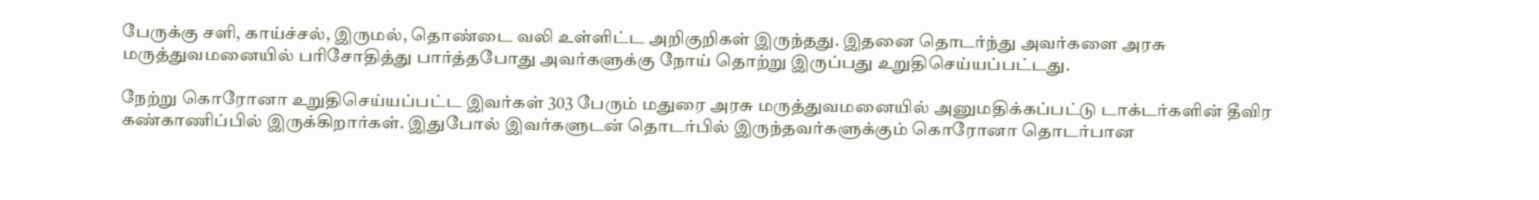பேருக்கு சளி, காய்ச்சல், இருமல், தொண்டை வலி உள்ளிட்ட அறிகுறிகள் இருந்தது. இதனை தொடர்ந்து அவர்களை அரசு மருத்துவமனையில் பரிசோதித்து பார்த்தபோது அவர்களுக்கு நோய் தொற்று இருப்பது உறுதிசெய்யப்பட்டது.

நேற்று கொரோனா உறுதிசெய்யப்பட்ட இவர்கள் 303 பேரும் மதுரை அரசு மருத்துவமனையில் அனுமதிக்கப்பட்டு டாக்டர்களின் தீவிர கண்காணிப்பில் இருக்கிறார்கள். இதுபோல் இவர்களுடன் தொடர்பில் இருந்தவர்களுக்கும் கொரோனா தொடர்பான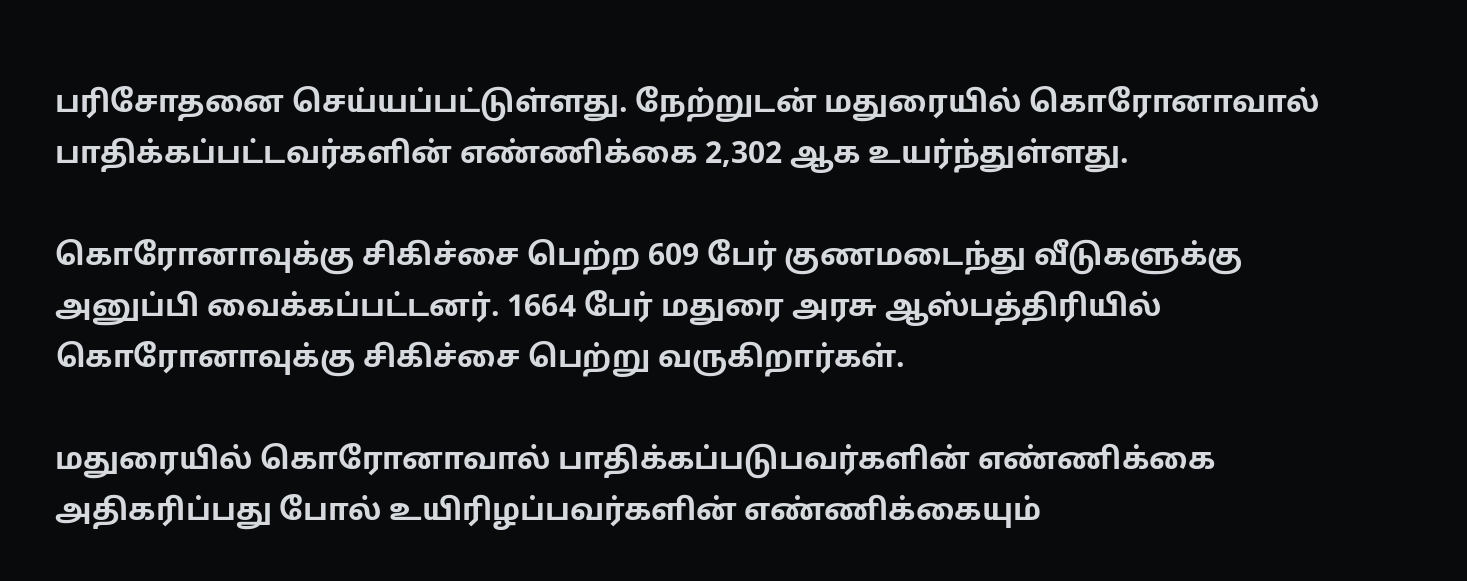பரிசோதனை செய்யப்பட்டுள்ளது. நேற்றுடன் மதுரையில் கொரோனாவால் பாதிக்கப்பட்டவர்களின் எண்ணிக்கை 2,302 ஆக உயர்ந்துள்ளது.

கொரோனாவுக்கு சிகிச்சை பெற்ற 609 பேர் குணமடைந்து வீடுகளுக்கு அனுப்பி வைக்கப்பட்டனர். 1664 பேர் மதுரை அரசு ஆஸ்பத்திரியில் கொரோனாவுக்கு சிகிச்சை பெற்று வருகிறார்கள்.

மதுரையில் கொரோனாவால் பாதிக்கப்படுபவர்களின் எண்ணிக்கை அதிகரிப்பது போல் உயிரிழப்பவர்களின் எண்ணிக்கையும்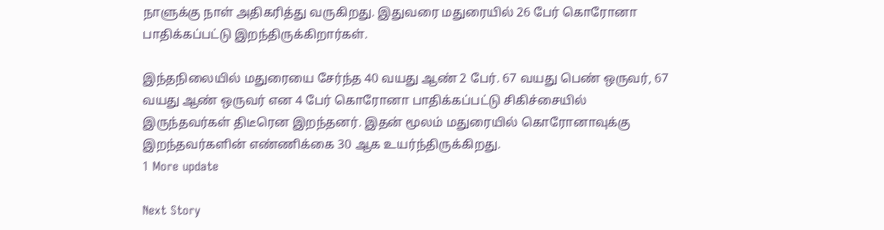நாளுக்கு நாள் அதிகரித்து வருகிறது. இதுவரை மதுரையில் 26 பேர் கொரோனா பாதிக்கப்பட்டு இறந்திருக்கிறார்கள்.

இந்தநிலையில் மதுரையை சேர்ந்த 40 வயது ஆண் 2 பேர். 67 வயது பெண் ஒருவர், 67 வயது ஆண் ஒருவர் என 4 பேர் கொரோனா பாதிக்கப்பட்டு சிகிச்சையில் இருந்தவர்கள் திடீரென இறந்தனர். இதன் மூலம் மதுரையில் கொரோனாவுக்கு இறந்தவர்களின் எண்ணிக்கை 30 ஆக உயர்ந்திருக்கிறது.
1 More update

Next Story